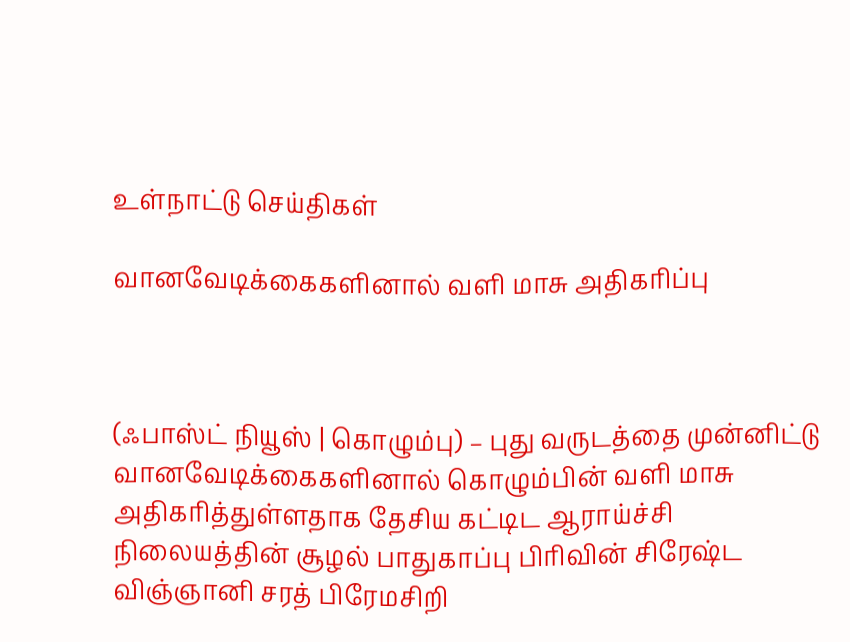உள்நாட்டு செய்திகள்

வானவேடிக்கைகளினால் வளி மாசு அதிகரிப்பு



(ஃபாஸ்ட் நியூஸ் | கொழும்பு) – புது வருடத்தை முன்னிட்டு வானவேடிக்கைகளினால் கொழும்பின் வளி மாசு அதிகரித்துள்ளதாக தேசிய கட்டிட ஆராய்ச்சி நிலையத்தின் சூழல் பாதுகாப்பு பிரிவின் சிரேஷ்ட விஞ்ஞானி சரத் பிரேமசிறி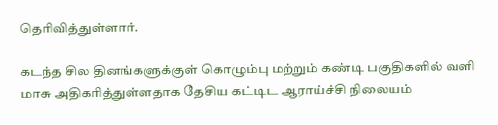தெரிவித்துள்ளார்.

கடந்த சில தினங்களுக்குள் கொழும்பு மற்றும் கண்டி பகுதிகளில் வளி மாசு அதிகரித்துள்ளதாக தேசிய கட்டிட ஆராய்ச்சி நிலையம்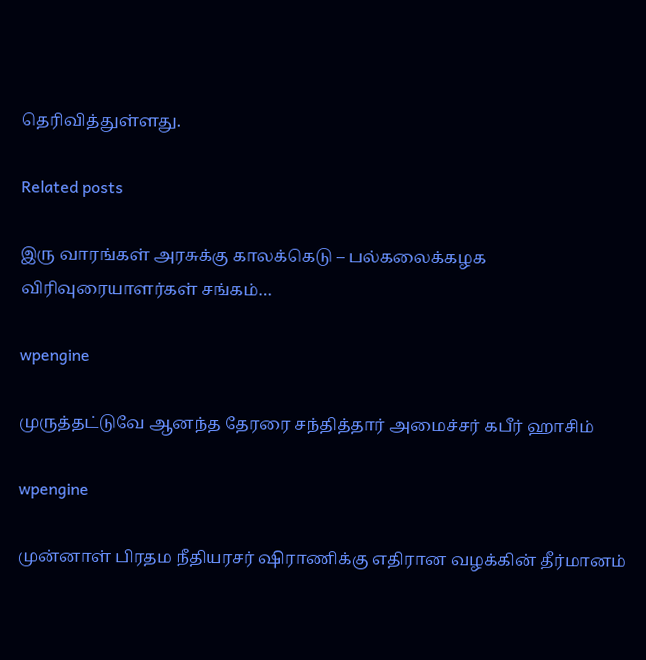தெரிவித்துள்ளது.

Related posts

இரு வாரங்கள் அரசுக்கு காலக்கெடு – பல்கலைக்கழக விரிவுரையாளர்கள் சங்கம்…

wpengine

முருத்தட்டுவே ஆனந்த தேரரை சந்தித்தார் அமைச்சர் கபீர் ஹாசிம்

wpengine

முன்னாள் பிரதம நீதியரசர் ஷிராணிக்கு எதிரான வழக்கின் தீர்மானம்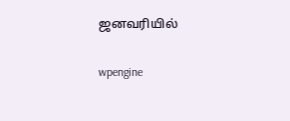ஜனவரியில்

wpengine